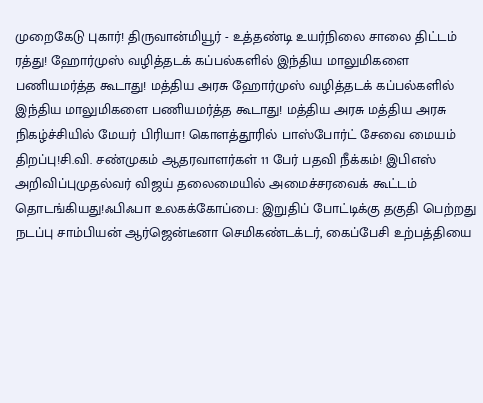முறைகேடு புகார்! திருவான்மியூர் - உத்தண்டி உயர்நிலை சாலை திட்டம் ரத்து! ஹோர்முஸ் வழித்தடக் கப்பல்களில் இந்திய மாலுமிகளை பணியமர்த்த கூடாது! மத்திய அரசு ஹோர்முஸ் வழித்தடக் கப்பல்களில் இந்திய மாலுமிகளை பணியமர்த்த கூடாது! மத்திய அரசு மத்திய அரசு நிகழ்ச்சியில் மேயர் பிரியா! கொளத்தூரில் பாஸ்போர்ட் சேவை மையம் திறப்பு!சி.வி. சண்முகம் ஆதரவாளர்கள் 11 பேர் பதவி நீக்கம்! இபிஎஸ் அறிவிப்புமுதல்வர் விஜய் தலைமையில் அமைச்சரவைக் கூட்டம் தொடங்கியது!ஃபிஃபா உலகக்கோப்பை: இறுதிப் போட்டிக்கு தகுதி பெற்றது நடப்பு சாம்பியன் ஆர்ஜென்டீனா செமிகண்டக்டர், கைப்பேசி உற்பத்தியை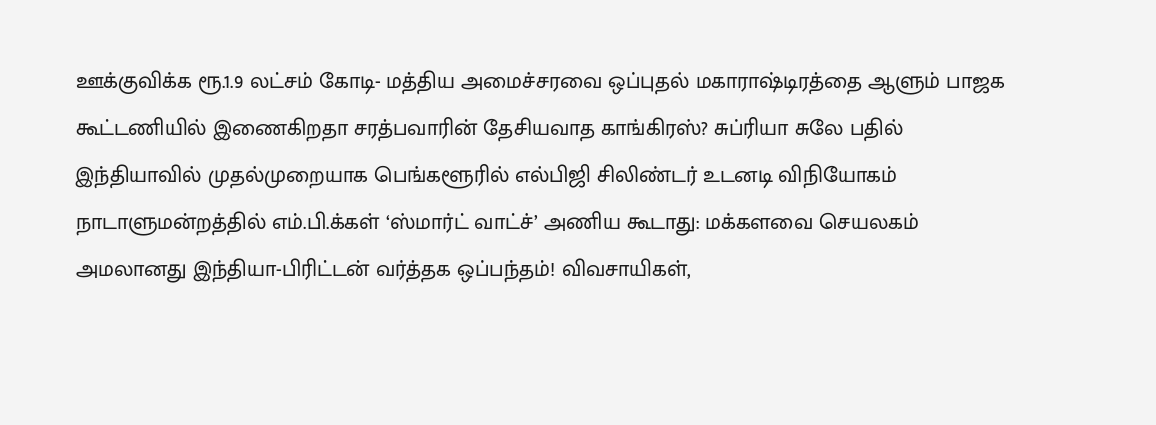ஊக்குவிக்க ரூ.1.9 லட்சம் கோடி- மத்திய அமைச்சரவை ஒப்புதல் மகாராஷ்டிரத்தை ஆளும் பாஜக கூட்டணியில் இணைகிறதா சரத்பவாரின் தேசியவாத காங்கிரஸ்? சுப்ரியா சுலே பதில் இந்தியாவில் முதல்முறையாக பெங்களூரில் எல்பிஜி சிலிண்டர் உடனடி விநியோகம் நாடாளுமன்றத்தில் எம்.பி.க்கள் ‘ஸ்மார்ட் வாட்ச்’ அணிய கூடாது: மக்களவை செயலகம் அமலானது இந்தியா-பிரிட்டன் வர்த்தக ஒப்பந்தம்! விவசாயிகள்,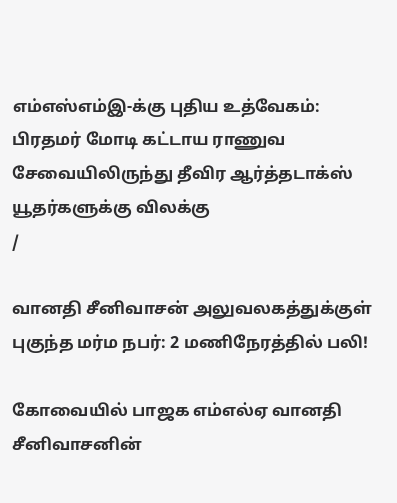எம்எஸ்எம்இ-க்கு புதிய உத்வேகம்: பிரதமர் மோடி கட்டாய ராணுவ சேவையிலிருந்து தீவிர ஆர்த்தடாக்ஸ் யூதர்களுக்கு விலக்கு
/

வானதி சீனிவாசன் அலுவலகத்துக்குள் புகுந்த மர்ம நபர்: 2 மணிநேரத்தில் பலி!

கோவையில் பாஜக எம்எல்ஏ வானதி சீனிவாசனின்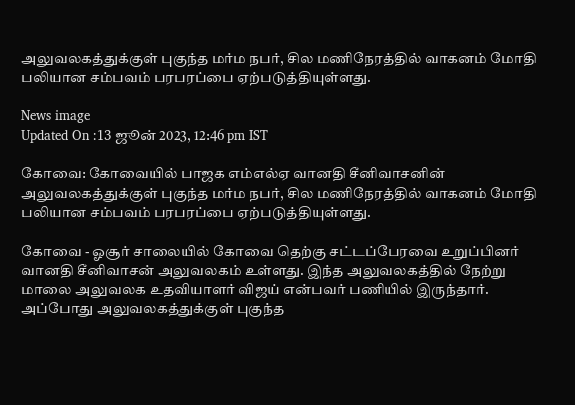அலுவலகத்துக்குள் புகுந்த மர்ம நபர், சில மணிநேரத்தில் வாகனம் மோதி பலியான சம்பவம் பரபரப்பை ஏற்படுத்தியுள்ளது.

News image
Updated On :13 ஜூன் 2023, 12:46 pm IST

கோவை: கோவையில் பாஜக எம்எல்ஏ வானதி சீனிவாசனின் அலுவலகத்துக்குள் புகுந்த மர்ம நபர், சில மணிநேரத்தில் வாகனம் மோதி பலியான சம்பவம் பரபரப்பை ஏற்படுத்தியுள்ளது.

கோவை - ஓசூர் சாலையில் கோவை தெற்கு சட்டப்பேரவை உறுப்பினர் வானதி சீனிவாசன் அலுவலகம் உள்ளது. இந்த அலுவலகத்தில் நேற்று மாலை அலுவலக உதவியாளர் விஜய் என்பவர் பணியில் இருந்தார். அப்போது அலுவலகத்துக்குள் புகுந்த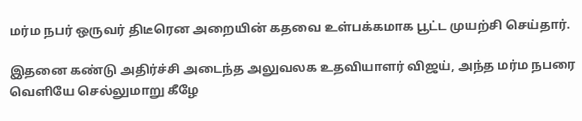மர்ம நபர் ஒருவர் திடீரென அறையின் கதவை உள்பக்கமாக பூட்ட முயற்சி செய்தார்.

இதனை கண்டு அதிர்ச்சி அடைந்த அலுவலக உதவியாளர் விஜய், அந்த மர்ம நபரை வெளியே செல்லுமாறு கீழே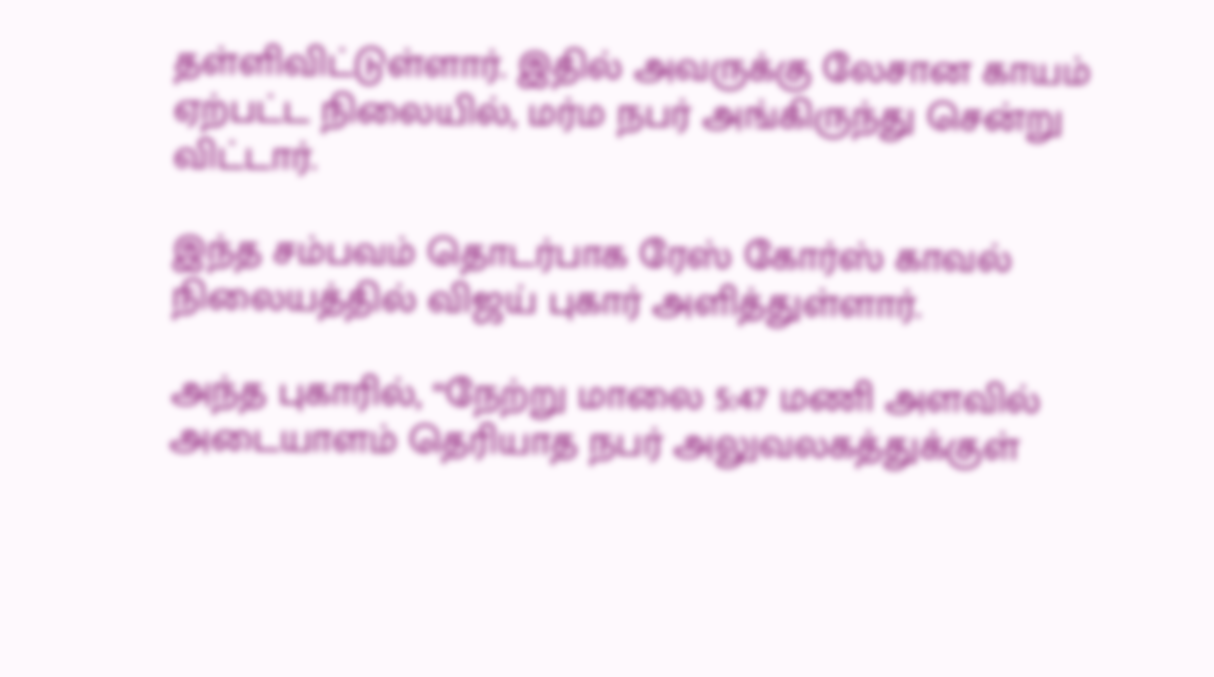தள்ளிவிட்டுள்ளார். இதில் அவருக்கு லேசான காயம் ஏற்பட்ட நிலையில், மர்ம நபர் அங்கிருந்து சென்று விட்டார்.

இந்த சம்பவம் தொடர்பாக ரேஸ் கோர்ஸ் காவல் நிலையத்தில் விஜய் புகார் அளித்துள்ளார்.

அந்த புகாரில், “நேற்று மாலை 5:47 மணி அளவில் அடையாளம் தெரியாத நபர் அலுவலகத்துக்குள்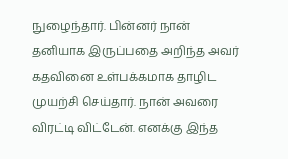நுழைந்தார். பின்னர் நான் தனியாக இருப்பதை அறிந்த அவர் கதவினை உள்பக்கமாக தாழிட முயற்சி செய்தார். நான் அவரை விரட்டி விட்டேன். எனக்கு இந்த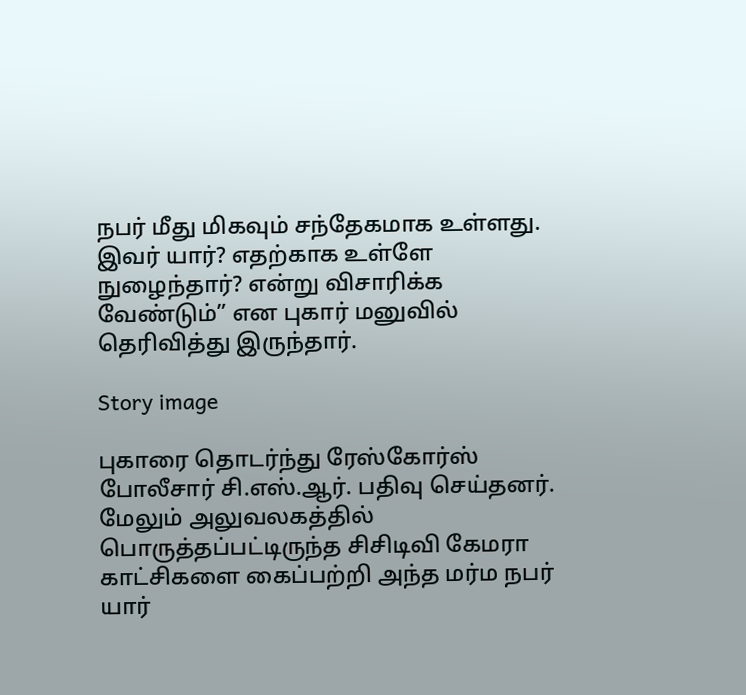நபர் மீது மிகவும் சந்தேகமாக உள்ளது. இவர் யார்? எதற்காக உள்ளே நுழைந்தார்? என்று விசாரிக்க வேண்டும்” என புகார் மனுவில் தெரிவித்து இருந்தார்.

Story image

புகாரை தொடர்ந்து ரேஸ்கோர்ஸ் போலீசார் சி.எஸ்.ஆர். பதிவு செய்தனர். மேலும் அலுவலகத்தில் பொருத்தப்பட்டிருந்த சிசிடிவி கேமரா காட்சிகளை கைப்பற்றி அந்த மர்ம நபர் யார்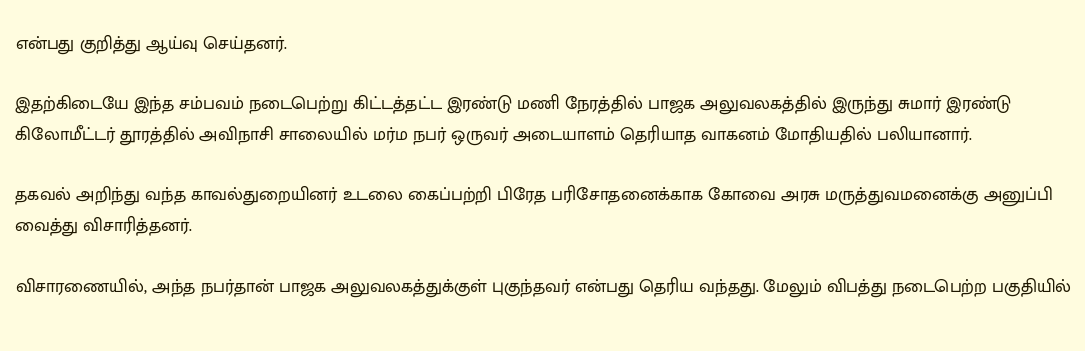என்பது குறித்து ஆய்வு செய்தனர்.

இதற்கிடையே இந்த சம்பவம் நடைபெற்று கிட்டத்தட்ட இரண்டு மணி நேரத்தில் பாஜக அலுவலகத்தில் இருந்து சுமார் இரண்டு கிலோமீட்டர் தூரத்தில் அவிநாசி சாலையில் மர்ம நபர் ஒருவர் அடையாளம் தெரியாத வாகனம் மோதியதில் பலியானார்.

தகவல் அறிந்து வந்த காவல்துறையினர் உடலை கைப்பற்றி பிரேத பரிசோதனைக்காக கோவை அரசு மருத்துவமனைக்கு அனுப்பி வைத்து விசாரித்தனர்.

விசாரணையில், அந்த நபர்தான் பாஜக அலுவலகத்துக்குள் புகுந்தவர் என்பது தெரிய வந்தது. மேலும் விபத்து நடைபெற்ற பகுதியில்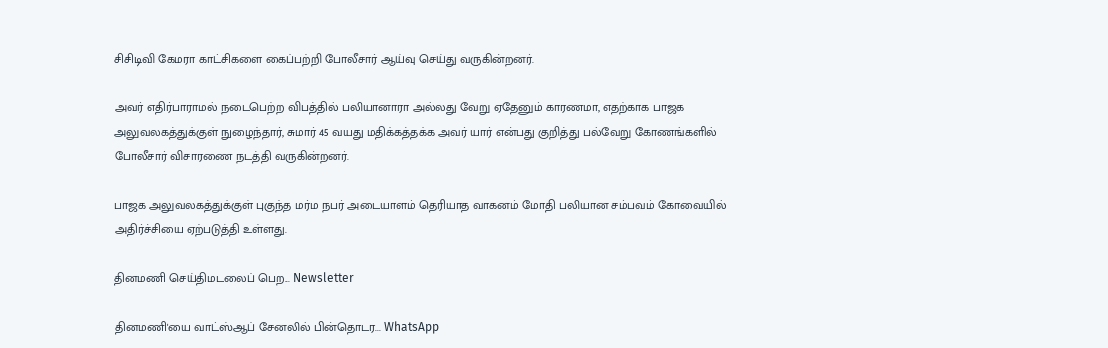சிசிடிவி கேமரா காட்சிகளை கைப்பற்றி போலீசார் ஆய்வு செய்து வருகின்றனர்.

அவர் எதிர்பாராமல் நடைபெற்ற விபத்தில் பலியானாரா அல்லது வேறு ஏதேனும் காரணமா, எதற்காக பாஜக அலுவலகத்துக்குள் நுழைந்தார், சுமார் 45 வயது மதிக்கத்தக்க அவர் யார் என்பது குறித்து பல்வேறு கோணங்களில் போலீசார் விசாரணை நடத்தி வருகின்றனர்.

பாஜக அலுவலகத்துக்குள் புகுந்த மர்ம நபர் அடையாளம் தெரியாத வாகனம் மோதி பலியான சம்பவம் கோவையில் அதிர்ச்சியை ஏற்படுத்தி உள்ளது.

தினமணி செய்திமடலைப் பெற... Newsletter

தினமணி'யை வாட்ஸ்ஆப் சேனலில் பின்தொடர... WhatsApp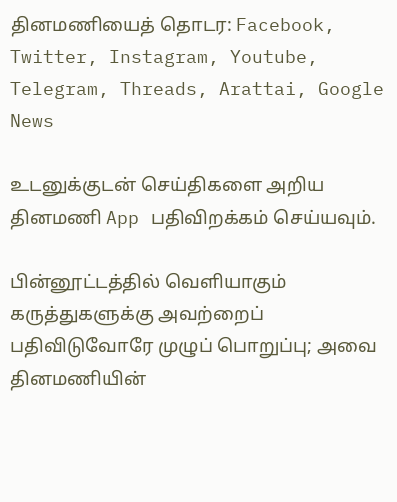தினமணியைத் தொடர: Facebook, Twitter, Instagram, Youtube, Telegram, Threads, Arattai, Google News

உடனுக்குடன் செய்திகளை அறிய தினமணி App பதிவிறக்கம் செய்யவும்.

பின்னூட்டத்தில் வெளியாகும் கருத்துகளுக்கு அவற்றைப் பதிவிடுவோரே முழுப் பொறுப்பு; அவை தினமணியின்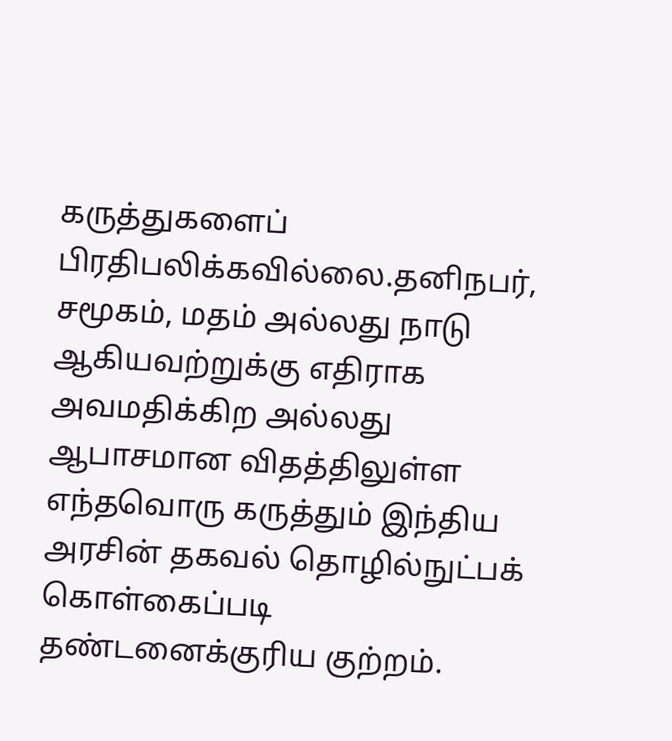கருத்துகளைப் பிரதிபலிக்கவில்லை.தனிநபர், சமூகம், மதம் அல்லது நாடு ஆகியவற்றுக்கு எதிராக அவமதிக்கிற அல்லது ஆபாசமான விதத்திலுள்ள எந்தவொரு கருத்தும் இந்திய அரசின் தகவல் தொழில்நுட்பக் கொள்கைப்படி தண்டனைக்குரிய குற்றம்.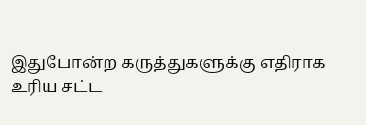இதுபோன்ற கருத்துகளுக்கு எதிராக உரிய சட்ட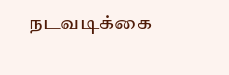நடவடிக்கை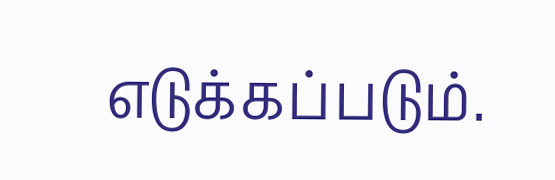எடுக்கப்படும்.